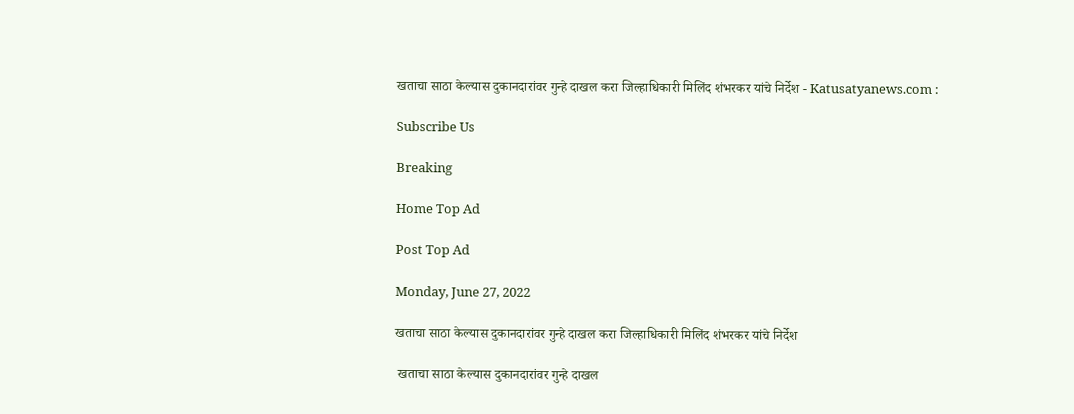खताचा साठा केल्यास दुकानदारांवर गुन्हे दाखल करा जिल्हाधिकारी मिलिंद शंभरकर यांचे निर्देश - Katusatyanews.com :

Subscribe Us

Breaking

Home Top Ad

Post Top Ad

Monday, June 27, 2022

खताचा साठा केल्यास दुकानदारांवर गुन्हे दाखल करा जिल्हाधिकारी मिलिंद शंभरकर यांचे निर्देश

 खताचा साठा केल्यास दुकानदारांवर गुन्हे दाखल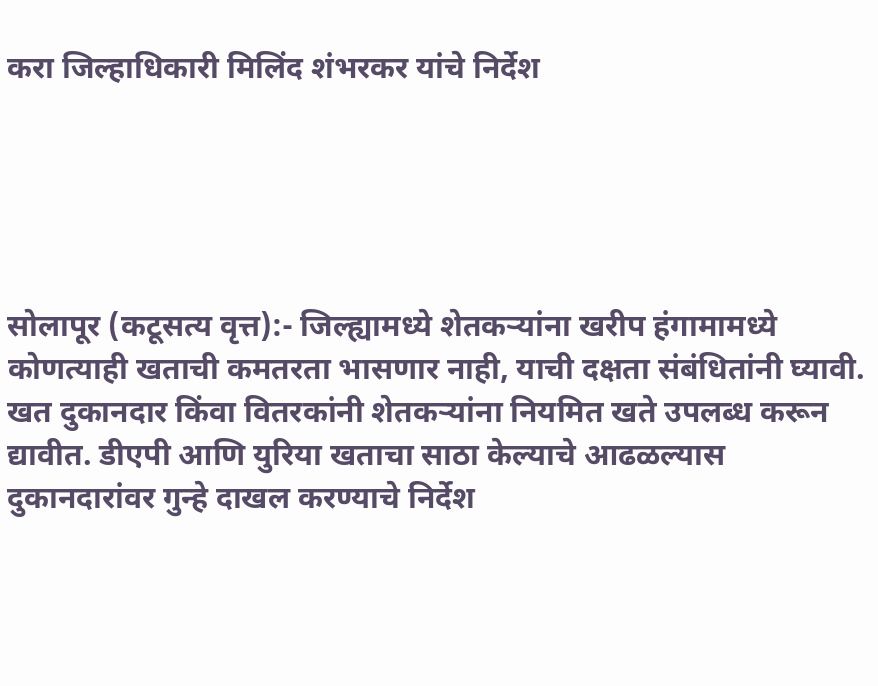करा जिल्हाधिकारी मिलिंद शंभरकर यांचे निर्देश





सोलापूर (कटूसत्य वृत्त):- जिल्ह्यामध्ये शेतकऱ्यांना खरीप हंगामामध्ये कोणत्याही खताची कमतरता भासणार नाही, याची दक्षता संबंधितांनी घ्यावी. खत दुकानदार किंवा वितरकांनी शेतकऱ्यांना नियमित खते उपलब्ध करून द्यावीत. डीएपी आणि युरिया खताचा साठा केल्याचे आढळल्यास दुकानदारांवर गुन्हे दाखल करण्याचे निर्देश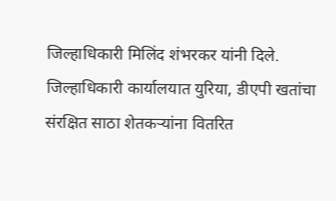जिल्हाधिकारी मिलिंद शंभरकर यांनी दिले.
जिल्हाधिकारी कार्यालयात युरिया, डीएपी खतांचा संरक्षित साठा शेतकऱ्यांना वितरित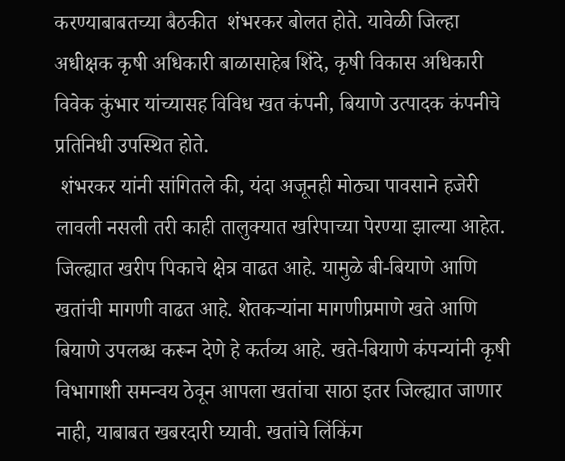करण्याबाबतच्या बैठकीत  शंभरकर बोलत होते. यावेळी जिल्हा अधीक्षक कृषी अधिकारी बाळासाहेब शिंदे, कृषी विकास अधिकारी विवेक कुंभार यांच्यासह विविध खत कंपनी, बियाणे उत्पादक कंपनीचे प्रतिनिधी उपस्थित होते.
 शंभरकर यांनी सांगितले की, यंदा अजूनही मोठ्या पावसाने हजेरी लावली नसली तरी काही तालुक्यात खरिपाच्या पेरण्या झाल्या आहेत. जिल्ह्यात खरीप पिकाचे क्षेत्र वाढत आहे. यामुळे बी-बियाणे आणि खतांची मागणी वाढत आहे. शेतकऱ्यांना मागणीप्रमाणे खते आणि बियाणे उपलब्ध करून देणे हे कर्तव्य आहे. खते-बियाणे कंपन्यांनी कृषी विभागाशी समन्वय ठेवून आपला खतांचा साठा इतर जिल्ह्यात जाणार नाही, याबाबत खबरदारी घ्यावी. खतांचे लिंकिंग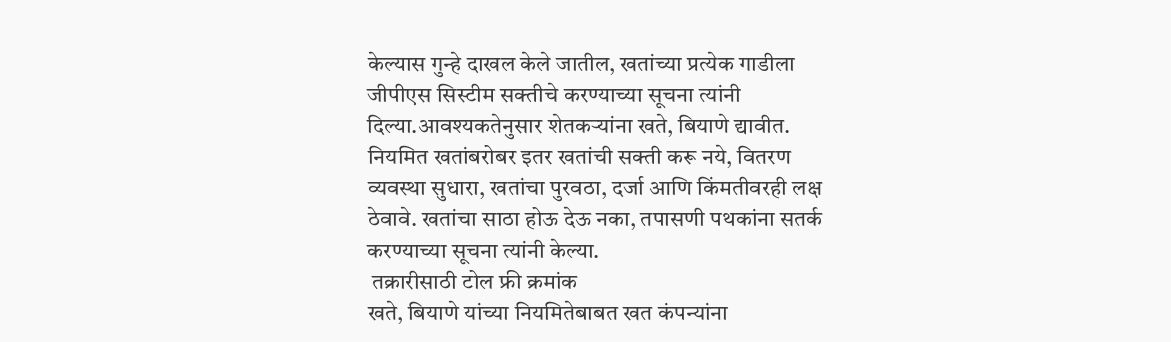केल्यास गुन्हे दाखल केले जातील, खतांच्या प्रत्येक गाडीला जीपीएस सिस्टीम सक्तीचे करण्याच्या सूचना त्यांनी दिल्या.आवश्यकतेनुसार शेतकऱ्यांना खते, बियाणे द्यावीत. नियमित खतांबरोबर इतर खतांची सक्ती करू नये, वितरण व्यवस्था सुधारा, खतांचा पुरवठा, दर्जा आणि किंमतीवरही लक्ष ठेवावे. खतांचा साठा होऊ देऊ नका, तपासणी पथकांना सतर्क करण्याच्या सूचना त्यांनी केल्या.
 तक्रारीसाठी टोल फ्री क्रमांक
खते, बियाणे यांच्या नियमितेबाबत खत कंपन्यांना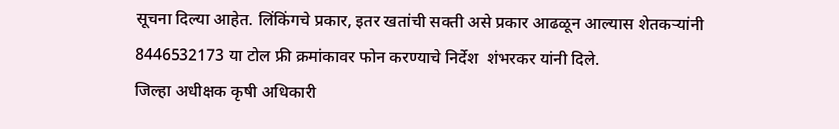सूचना दिल्या आहेत. लिंकिंगचे प्रकार, इतर खतांची सक्ती असे प्रकार आढळून आल्यास शेतकऱ्यांनी 8446532173 या टोल फ्री क्रमांकावर फोन करण्याचे निर्देश  शंभरकर यांनी दिले.
जिल्हा अधीक्षक कृषी अधिकारी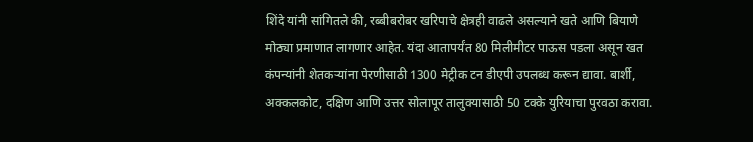शिंदे यांनी सांगितले की, रब्बीबरोबर खरिपाचे क्षेत्रही वाढले असल्याने खते आणि बियाणे मोठ्या प्रमाणात लागणार आहेत. यंदा आतापर्यंत 80 मिलीमीटर पाऊस पडला असून खत कंपन्यांनी शेतकऱ्यांना पेरणीसाठी 1300 मेट्रीक टन डीएपी उपलब्ध करून द्यावा. बार्शी, अक्कलकोट, दक्षिण आणि उत्तर सोलापूर तालुक्यासाठी 50 टक्के युरियाचा पुरवठा करावा.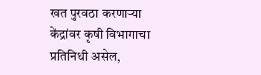खत पुरवठा करणाऱ्या केंद्रांवर कृषी विभागाचा प्रतिनिधी असेल,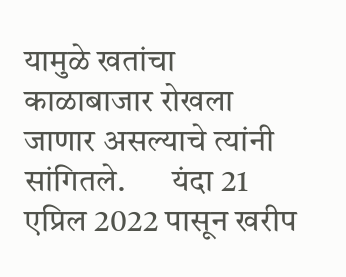यामुळे खतांचा काळाबाजार रोखला जाणार असल्याचे त्यांनी सांगितले.       यंदा 21 एप्रिल 2022 पासून खरीप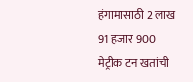हंगामासाठी 2 लाख 91 हजार 900 मेट्रीक टन खतांची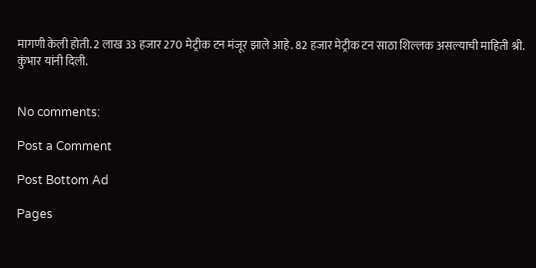मागणी केली होती. 2 लाख 33 हजार 270 मेट्रीक टन मंजूर झाले आहे. 82 हजार मेट्रीक टन साठा शिल्लक असल्याची माहिती श्री. कुंभार यांनी दिली.


No comments:

Post a Comment

Post Bottom Ad

Pages